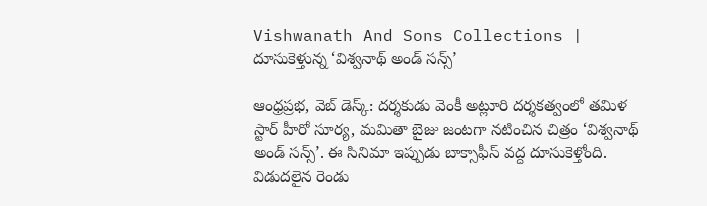Vishwanath And Sons Collections | దూసుకెళ్తున్న ‘విశ్వనాథ్ అండ్ సన్స్’

ఆంధ్రప్రభ, వెబ్‌ డెస్క్‌: దర్శకుడు వెంకీ అట్లూరి దర్శకత్వంలో తమిళ స్టార్ హీరో సూర్య, మమితా బైజు జంటగా నటించిన చిత్రం ‘విశ్వనాథ్ అండ్ సన్స్’. ఈ సినిమా ఇప్పుడు బాక్సాఫీస్‌ వద్ద దూసుకెళ్తోంది. విడుదలైన రెండు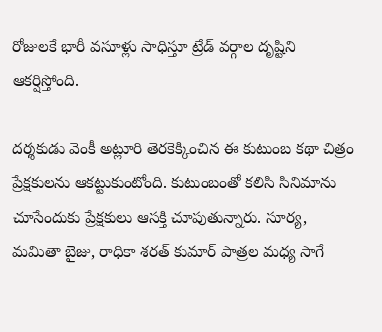రోజులకే భారీ వసూళ్లు సాధిస్తూ ట్రేడ్‌ వర్గాల దృష్టిని ఆకర్షిస్తోంది.

దర్శకుడు వెంకీ అట్లూరి తెరకెక్కించిన ఈ కుటుంబ కథా చిత్రం ప్రేక్షకులను ఆకట్టుకుంటోంది. కుటుంబంతో కలిసి సినిమాను చూసేందుకు ప్రేక్షకులు ఆసక్తి చూపుతున్నారు. సూర్య, మమితా బైజు, రాధికా శరత్‌ కుమార్‌ పాత్రల మధ్య సాగే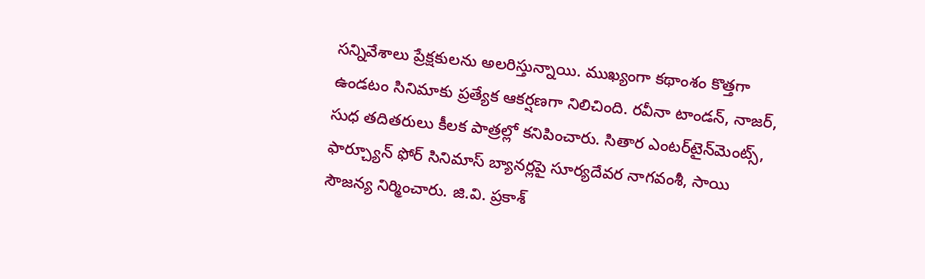సన్నివేశాలు ప్రేక్షకులను అలరిస్తున్నాయి. ముఖ్యంగా కథాంశం కొత్తగా ఉండటం సినిమాకు ప్రత్యేక ఆకర్షణగా నిలిచింది. రవీనా టాండన్, నాజర్, సుధ తదితరులు కీలక పాత్రల్లో కనిపించారు. సితార ఎంటర్‌టైన్‌మెంట్స్‌, ఫార్చ్యూన్‌ ఫోర్‌ సినిమాస్‌ బ్యానర్లపై సూర్యదేవర నాగవంశీ, సాయి సౌజన్య నిర్మించారు. జి.వి. ప్రకాశ్‌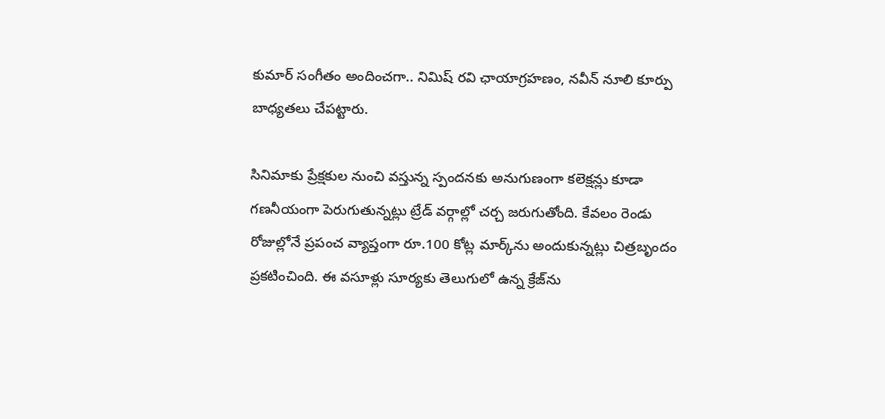కుమార్‌ సంగీతం అందించగా.. నిమిష్‌ రవి ఛాయాగ్రహణం, నవీన్‌ నూలి కూర్పు బాధ్యతలు చేపట్టారు.

సినిమాకు ప్రేక్షకుల నుంచి వస్తున్న స్పందనకు అనుగుణంగా కలెక్షన్లు కూడా గణనీయంగా పెరుగుతున్నట్లు ట్రేడ్‌ వర్గాల్లో చర్చ జరుగుతోంది. కేవలం రెండు రోజుల్లోనే ప్రపంచ వ్యాప్తంగా రూ.100 కోట్ల మార్క్‌ను అందుకున్నట్లు చిత్రబృందం ప్రకటించింది. ఈ వసూళ్లు సూర్యకు తెలుగులో ఉన్న క్రేజ్‌ను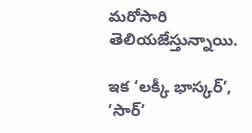మరోసారి తెలియజేస్తున్నాయి.

ఇక ‘లక్కీ భాస్కర్‌’, ‘సార్‌’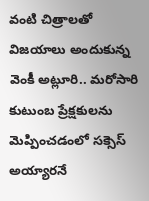వంటి చిత్రాలతో విజయాలు అందుకున్న వెంకీ అట్లూరి.. మరోసారి కుటుంబ ప్రేక్షకులను మెప్పించడంలో సక్సెస్‌ అయ్యారనే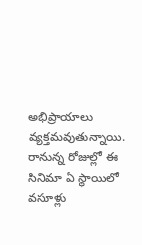అభిప్రాయాలు వ్యక్తమవుతున్నాయి. రానున్న రోజుల్లో ఈ సినిమా ఏ స్థాయిలో వసూళ్లు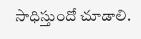సాధిస్తుందో చూడాలి.